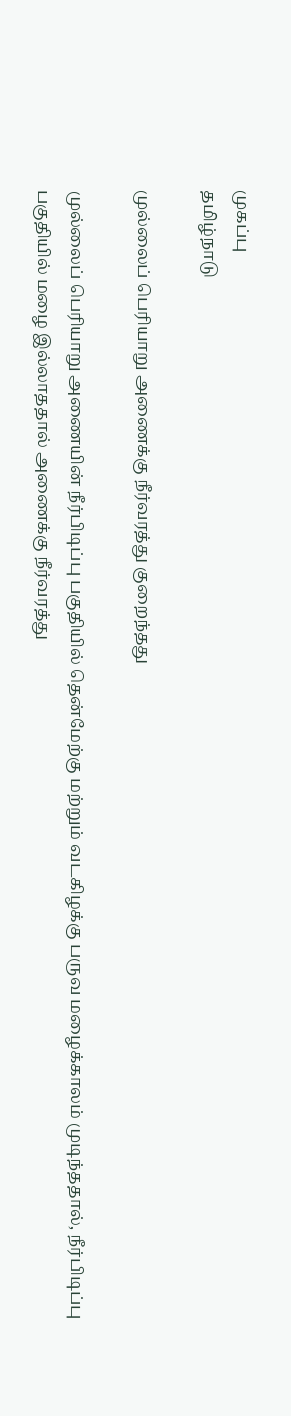முகப்பு
தமிழ்நாடு

முல்லைப் பெரியாறு அணைக்கு நீர்வரத்து குறைந்தது

முல்லைப் பெரியாறு அணையின் நீர்பிடிப்பு பகுதியில் தென்மேற்கு மற்றும் வடகிழக்கு பருவ மழைக்காலம் முடிந்ததால், நீர்பிடிப்பு பகுதியில் மழை இல்லாததால் அணைக்கு நீர்வரத்து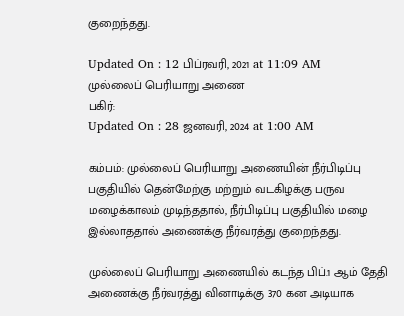குறைந்தது.

Updated On : 12 பிப்ரவரி, 2021 at 11:09 AM
முல்லைப் பெரியாறு அணை
பகிர்:
Updated On : 28 ஜனவரி, 2024 at 1:00 AM

கம்பம்: முல்லைப் பெரியாறு அணையின் நீர்பிடிப்பு பகுதியில் தென்மேற்கு மற்றும் வடகிழக்கு பருவ மழைக்காலம் முடிந்ததால், நீர்பிடிப்பு பகுதியில் மழை இல்லாததால் அணைக்கு நீர்வரத்து குறைந்தது.

முல்லைப் பெரியாறு அணையில் கடந்த பிப்.1 ஆம் தேதி அணைக்கு நீர்வரத்து வினாடிக்கு 370 கன அடியாக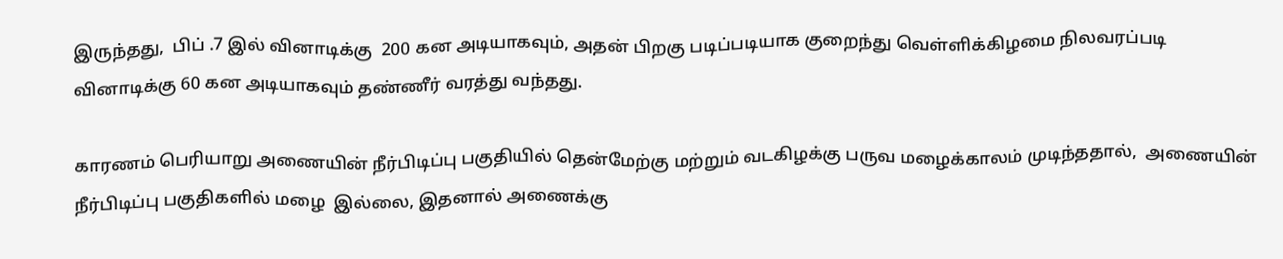இருந்தது,  பிப் .7 இல் வினாடிக்கு  200 கன அடியாகவும், அதன் பிறகு படிப்படியாக குறைந்து வெள்ளிக்கிழமை நிலவரப்படி வினாடிக்கு 60 கன அடியாகவும் தண்ணீர் வரத்து வந்தது.

காரணம் பெரியாறு அணையின் நீர்பிடிப்பு பகுதியில் தென்மேற்கு மற்றும் வடகிழக்கு பருவ மழைக்காலம் முடிந்ததால்,  அணையின் நீர்பிடிப்பு பகுதிகளில் மழை  இல்லை, இதனால் அணைக்கு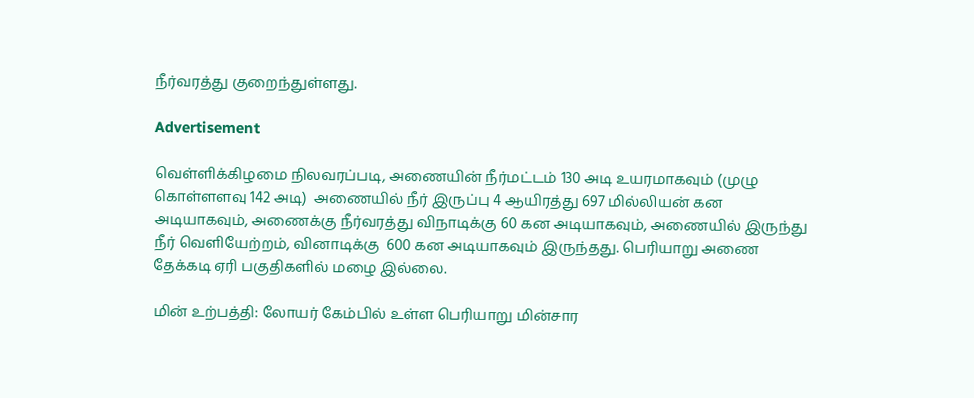நீர்வரத்து குறைந்துள்ளது.

Advertisement

வெள்ளிக்கிழமை நிலவரப்படி, அணையின் நீர்மட்டம் 130 அடி உயரமாகவும் (முழு கொள்ளளவு 142 அடி)  அணையில் நீர் இருப்பு 4 ஆயிரத்து 697 மில்லியன் கன அடியாகவும், அணைக்கு நீர்வரத்து விநாடிக்கு 60 கன அடியாகவும், அணையில் இருந்து நீர் வெளியேற்றம், வினாடிக்கு  600 கன அடியாகவும் இருந்தது. பெரியாறு அணை தேக்கடி ஏரி பகுதிகளில் மழை இல்லை.

மின் உற்பத்தி: லோயர் கேம்பில் உள்ள பெரியாறு மின்சார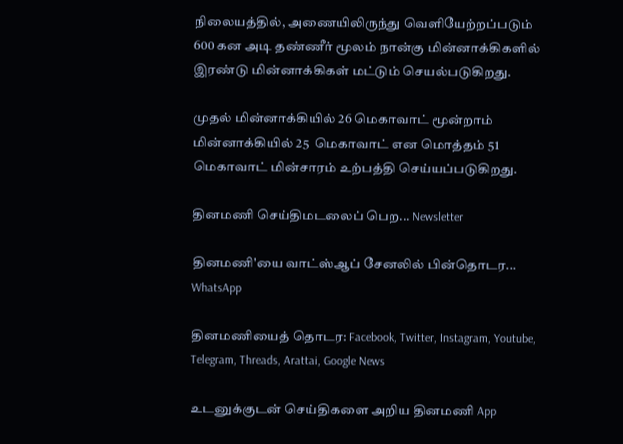நிலையத்தில், அணையிலிருந்து வெளியேற்றப்படும் 600 கன அடி தண்ணீர் மூலம் நான்கு மின்னாக்கிகளில் இரண்டு மின்னாக்கிகள் மட்டும் செயல்படுகிறது.

முதல் மின்னாக்கியில் 26 மெகாவாட் மூன்றாம் மின்னாக்கியில் 25  மெகாவாட் என மொத்தம் 51 மெகாவாட் மின்சாரம் உற்பத்தி செய்யப்படுகிறது.

தினமணி செய்திமடலைப் பெற... Newsletter

தினமணி'யை வாட்ஸ்ஆப் சேனலில் பின்தொடர... WhatsApp

தினமணியைத் தொடர: Facebook, Twitter, Instagram, Youtube, Telegram, Threads, Arattai, Google News

உடனுக்குடன் செய்திகளை அறிய தினமணி App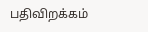பதிவிறக்கம்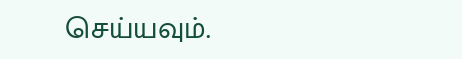செய்யவும்.